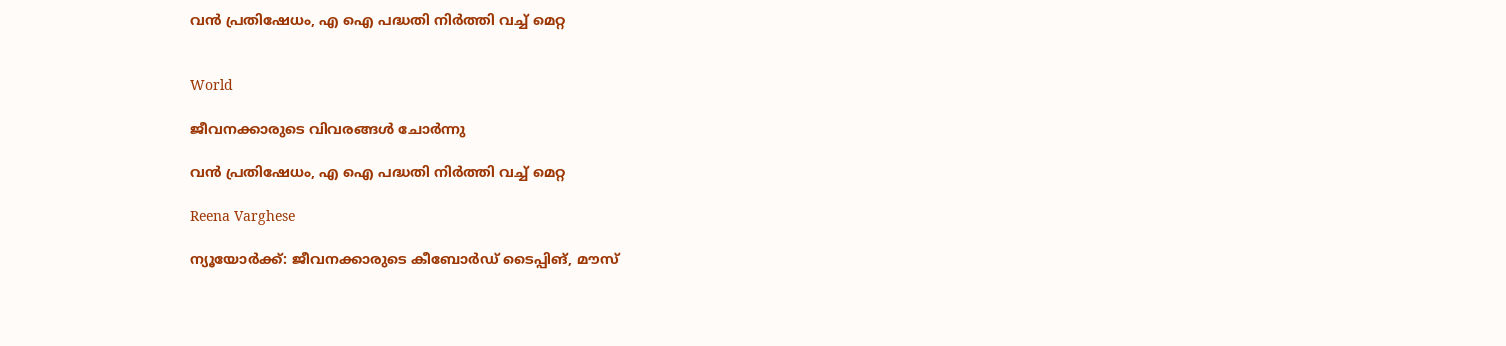വൻ പ്രതിഷേധം, എ ഐ പദ്ധതി നിർത്തി വച്ച് മെറ്റ


World

ജീവനക്കാരുടെ വിവരങ്ങൾ ചോർന്നു

വൻ പ്രതിഷേധം, എ ഐ പദ്ധതി നിർത്തി വച്ച് മെറ്റ

Reena Varghese

ന്യൂയോർക്ക്: ജീവനക്കാരുടെ കീബോർഡ് ടൈപ്പിങ്, മൗസ്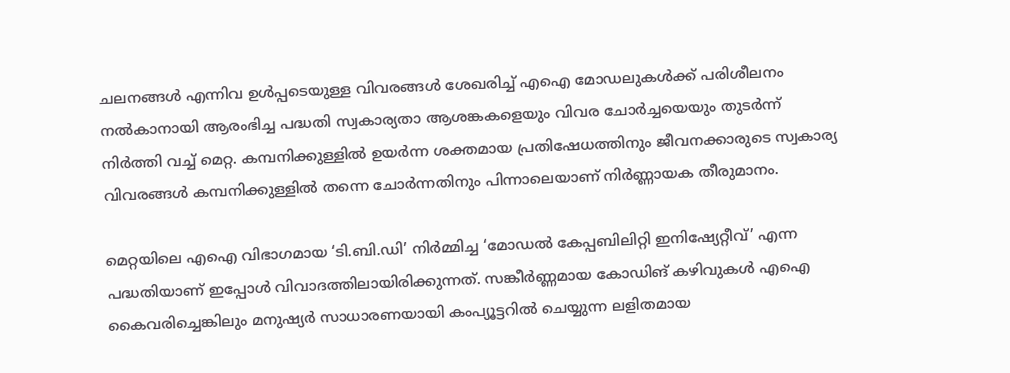ചലനങ്ങൾ എന്നിവ ഉൾപ്പടെയുള്ള വിവരങ്ങൾ ശേഖരിച്ച് എഐ മോഡലുകൾക്ക് പരിശീലനം നൽകാനായി ആരംഭിച്ച പദ്ധതി സ്വകാര്യതാ ആശങ്കകളെയും വിവര ചോർച്ചയെയും തുടർന്ന് നിർത്തി വച്ച് മെറ്റ. കമ്പനിക്കുള്ളിൽ ഉയർന്ന ശക്തമായ പ്രതിഷേധത്തിനും ജീവനക്കാരുടെ സ്വകാര്യ വിവരങ്ങൾ കമ്പനിക്കുള്ളിൽ തന്നെ ചോർന്നതിനും പിന്നാലെയാണ് നിർണ്ണായക തീരുമാനം.

മെറ്റയിലെ എഐ വിഭാഗമായ ‘ടി.ബി.ഡി’ നിർമ്മിച്ച ‘മോഡൽ കേപ്പബിലിറ്റി ഇനിഷ്യേറ്റീവ്’ എന്ന പദ്ധതിയാണ് ഇപ്പോൾ വിവാദത്തിലായിരിക്കുന്നത്. സങ്കീർണ്ണമായ കോഡിങ് കഴിവുകൾ എഐ കൈവരിച്ചെങ്കിലും മനുഷ്യർ സാധാരണയായി കംപ്യൂട്ടറിൽ ചെയ്യുന്ന ലളിതമായ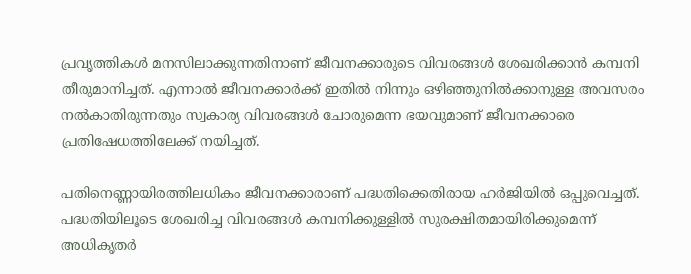പ്രവൃത്തികൾ മനസിലാക്കുന്നതിനാണ് ജീവനക്കാരുടെ വിവരങ്ങൾ ശേഖരിക്കാൻ കമ്പനി തീരുമാനിച്ചത്. എന്നാൽ ജീവനക്കാർക്ക് ഇതിൽ നിന്നും ഒഴിഞ്ഞുനിൽക്കാനുള്ള അവസരം നൽകാതിരുന്നതും സ്വകാര്യ വിവരങ്ങൾ ചോരുമെന്ന ഭയവുമാണ് ജീവനക്കാരെ പ്രതിഷേധത്തിലേക്ക് നയിച്ചത്.

പതിനെണ്ണായിരത്തിലധികം ജീവനക്കാരാണ് പദ്ധതിക്കെതിരായ ഹർജിയിൽ ഒപ്പുവെച്ചത്. പദ്ധതിയിലൂടെ ശേഖരിച്ച വിവരങ്ങൾ കമ്പനിക്കുള്ളിൽ സുരക്ഷിതമായിരിക്കുമെന്ന് അധികൃതർ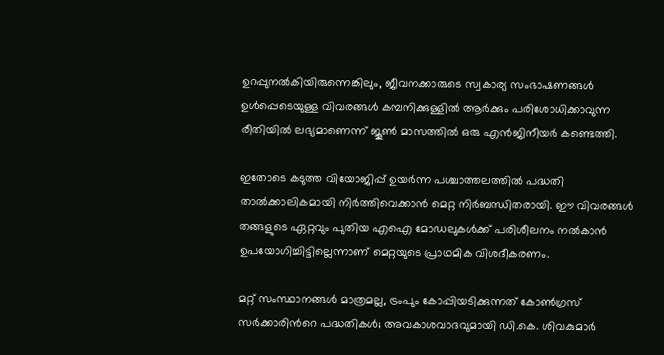ഉറപ്പുനൽകിയിരുന്നെങ്കിലും, ജീവനക്കാരുടെ സ്വകാര്യ സംഭാഷണങ്ങൾ ഉൾപ്പെടെയുള്ള വിവരങ്ങൾ കമ്പനിക്കുള്ളിൽ ആർക്കും പരിശോധിക്കാവുന്ന രീതിയിൽ ലഭ്യമാണെന്ന് ജൂൺ മാസത്തിൽ ഒരു എൻജിനീയർ കണ്ടെത്തി.

ഇതോടെ കടുത്ത വിയോജിപ്പ് ഉയർന്ന പശ്ചാത്തലത്തിൽ പദ്ധതി താൽക്കാലികമായി നിർത്തിവെക്കാൻ മെറ്റ നിർബന്ധിതരായി. ഈ വിവരങ്ങൾ തങ്ങളുടെ ഏറ്റവും പുതിയ എഐ മോഡലുകൾക്ക് പരിശീലനം നൽകാൻ ഉപയോഗിച്ചിട്ടില്ലെന്നാണ് മെറ്റയുടെ പ്രാഥമിക വിശദീകരണം.

മറ്റ് സംസ്ഥാനങ്ങൾ മാത്രമല്ല, ട്രംപും കോപ്പിയടിക്കുന്നത് കോൺഗ്രസ് സർക്കാരിന്‍റെ പദ്ധതികൾ; അവകാശവാദവുമായി ഡി.കെ. ശിവകുമാർ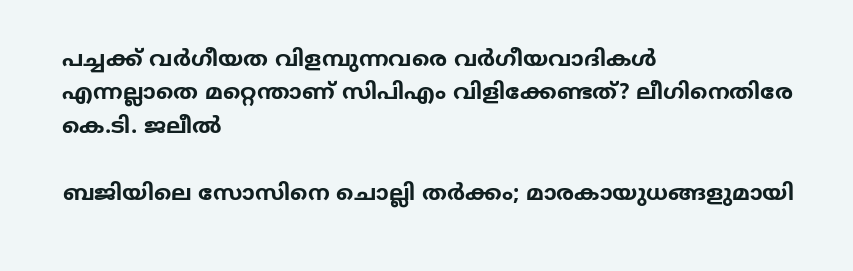പച്ചക്ക് വർഗീയത വിളമ്പുന്നവരെ വർഗീയവാദികൾ എന്നല്ലാതെ മറ്റെന്താണ് സിപിഎം വിളിക്കേണ്ടത്? ലീഗിനെതിരേ കെ.ടി. ജലീൽ‌

ബജിയിലെ സോസിനെ ചൊല്ലി തർക്കം; മാരകായുധങ്ങളുമായി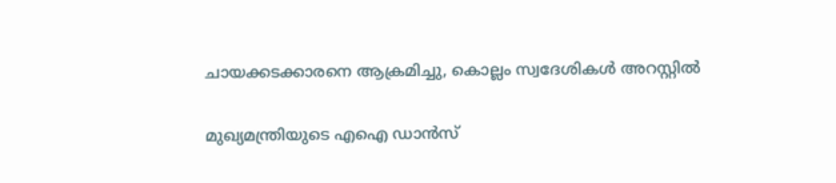ചായക്കടക്കാരനെ ആക്രമിച്ചു, കൊല്ലം സ്വദേശികൾ അറസ്റ്റിൽ

മുഖ‍്യമന്ത്രിയുടെ എഐ ഡാൻസ്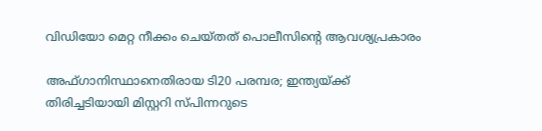വിഡിയോ മെറ്റ നീക്കം ചെയ്തത് പൊലീസിന്‍റെ ആവശ‍്യപ്രകാരം

അഫ്ഗാനിസ്ഥാനെതിരായ ടി20 പരമ്പര; ഇന്ത‍്യയ്ക്ക് തിരിച്ചടിയായി മിസ്റ്ററി സ്പിന്നറുടെ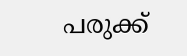പരുക്ക്